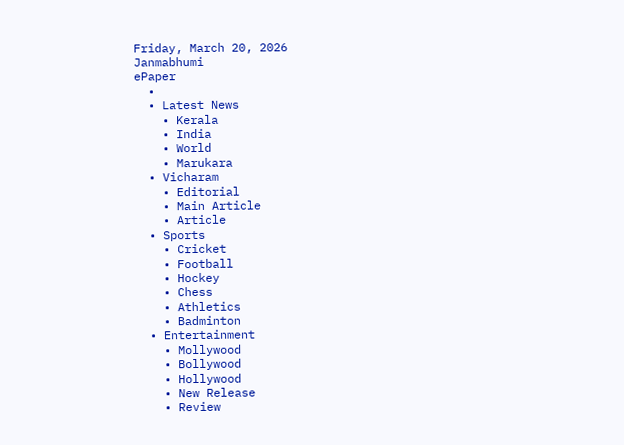Friday, March 20, 2026
Janmabhumi
ePaper
  •
  • Latest News
    • Kerala
    • India
    • World
    • Marukara
  • Vicharam
    • Editorial
    • Main Article
    • Article
  • Sports
    • Cricket
    • Football
    • Hockey
    • Chess
    • Athletics
    • Badminton
  • Entertainment
    • Mollywood
    • Bollywood
    • Hollywood
    • New Release
    • Review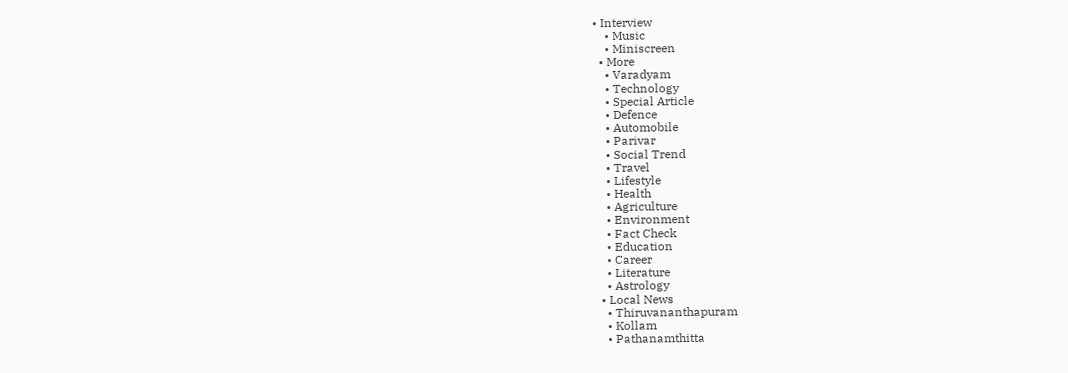• Interview
    • Music
    • Miniscreen
  • More
    • Varadyam
    • Technology
    • Special Article
    • Defence
    • Automobile
    • Parivar
    • Social Trend
    • Travel
    • Lifestyle
    • Health
    • Agriculture
    • Environment
    • Fact Check
    • Education
    • Career
    • Literature
    • Astrology
  • Local News
    • Thiruvananthapuram
    • Kollam
    • Pathanamthitta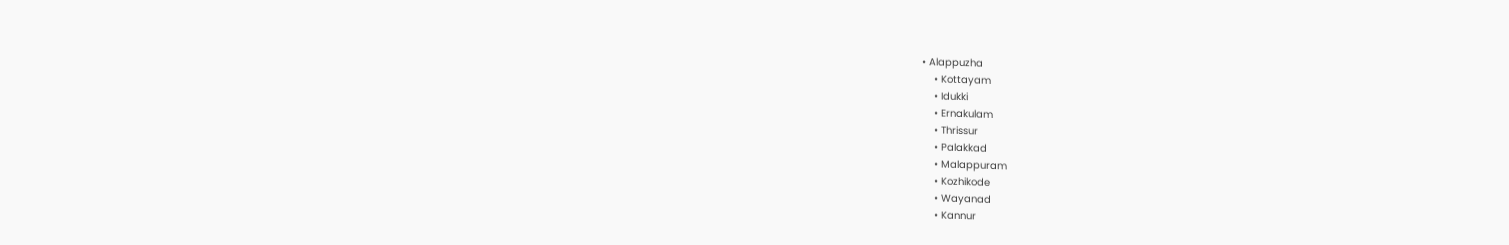• Alappuzha
    • Kottayam
    • Idukki
    • Ernakulam
    • Thrissur
    • Palakkad
    • Malappuram
    • Kozhikode
    • Wayanad
    • Kannur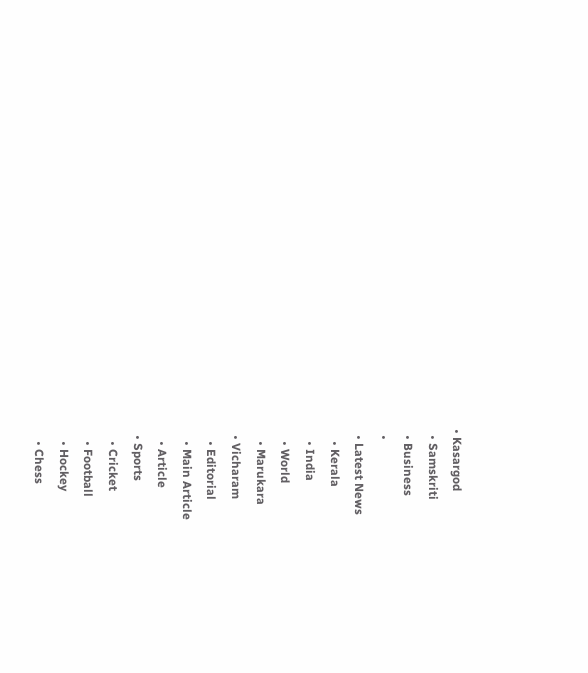• Kasargod
  • Samskriti
  • Business
  •
  • Latest News
    • Kerala
    • India
    • World
    • Marukara
  • Vicharam
    • Editorial
    • Main Article
    • Article
  • Sports
    • Cricket
    • Football
    • Hockey
    • Chess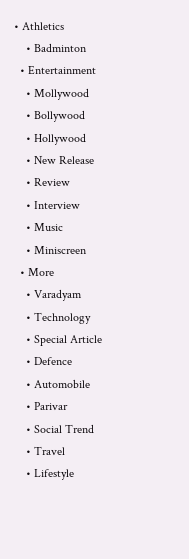• Athletics
    • Badminton
  • Entertainment
    • Mollywood
    • Bollywood
    • Hollywood
    • New Release
    • Review
    • Interview
    • Music
    • Miniscreen
  • More
    • Varadyam
    • Technology
    • Special Article
    • Defence
    • Automobile
    • Parivar
    • Social Trend
    • Travel
    • Lifestyle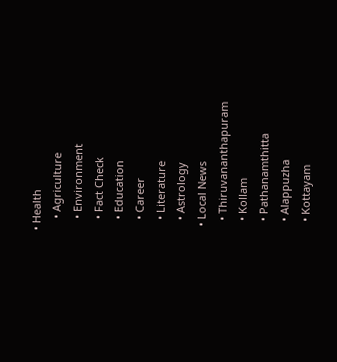• Health
    • Agriculture
    • Environment
    • Fact Check
    • Education
    • Career
    • Literature
    • Astrology
  • Local News
    • Thiruvananthapuram
    • Kollam
    • Pathanamthitta
    • Alappuzha
    • Kottayam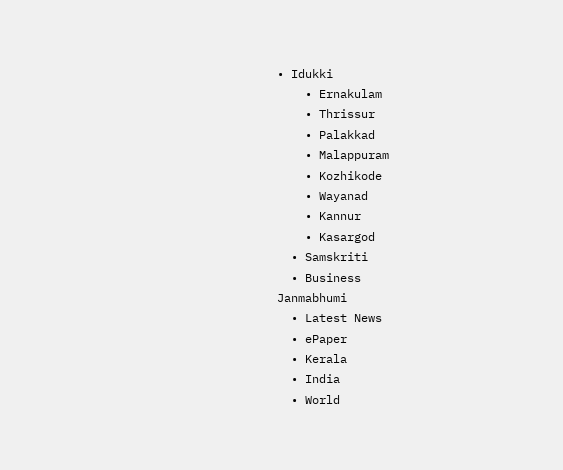• Idukki
    • Ernakulam
    • Thrissur
    • Palakkad
    • Malappuram
    • Kozhikode
    • Wayanad
    • Kannur
    • Kasargod
  • Samskriti
  • Business
Janmabhumi
  • Latest News
  • ePaper
  • Kerala
  • India
  • World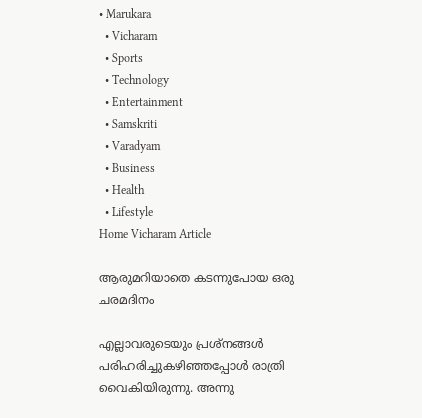• Marukara
  • Vicharam
  • Sports
  • Technology
  • Entertainment
  • Samskriti
  • Varadyam
  • Business
  • Health
  • Lifestyle
Home Vicharam Article

ആരുമറിയാതെ കടന്നുപോയ ഒരു ചരമദിനം

എല്ലാവരുടെയും പ്രശ്‌നങ്ങള്‍ പരിഹരിച്ചുകഴിഞ്ഞപ്പോള്‍ രാത്രി വൈകിയിരുന്നു. അന്നു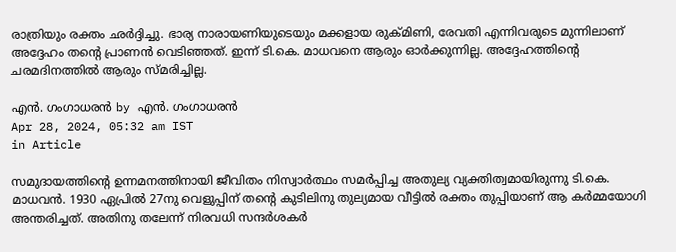രാത്രിയും രക്തം ഛര്‍ദ്ദിച്ചു. ഭാര്യ നാരായണിയുടെയും മക്കളായ രുക്മിണി, രേവതി എന്നിവരുടെ മുന്നിലാണ് അദ്ദേഹം തന്റെ പ്രാണന്‍ വെടിഞ്ഞത്. ഇന്ന് ടി.കെ. മാധവനെ ആരും ഓര്‍ക്കുന്നില്ല. അദ്ദേഹത്തിന്റെ ചരമദിനത്തില്‍ ആരും സ്മരിച്ചില്ല.

എന്‍. ഗംഗാധരന്‍ by എന്‍. ഗംഗാധരന്‍
Apr 28, 2024, 05:32 am IST
in Article

സമുദായത്തിന്റെ ഉന്നമനത്തിനായി ജീവിതം നിസ്വാര്‍ത്ഥം സമര്‍പ്പിച്ച അതുല്യ വ്യക്തിത്വമായിരുന്നു ടി.കെ. മാധവന്‍. 1930 ഏപ്രില്‍ 27നു വെളുപ്പിന് തന്റെ കുടിലിനു തുല്യമായ വീട്ടില്‍ രക്തം തുപ്പിയാണ് ആ കര്‍മ്മയോഗി അന്തരിച്ചത്. അതിനു തലേന്ന് നിരവധി സന്ദര്‍ശകര്‍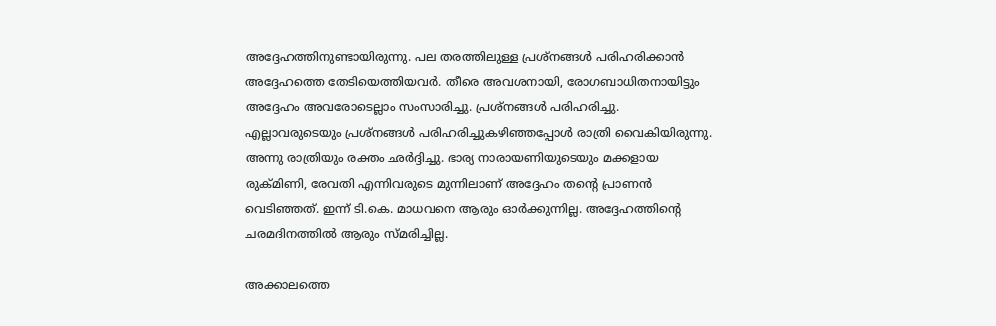അദ്ദേഹത്തിനുണ്ടായിരുന്നു. പല തരത്തിലുള്ള പ്രശ്‌നങ്ങള്‍ പരിഹരിക്കാന്‍ അദ്ദേഹത്തെ തേടിയെത്തിയവര്‍. തീരെ അവശനായി, രോഗബാധിതനായിട്ടും അദ്ദേഹം അവരോടെല്ലാം സംസാരിച്ചു. പ്രശ്‌നങ്ങള്‍ പരിഹരിച്ചു. എല്ലാവരുടെയും പ്രശ്‌നങ്ങള്‍ പരിഹരിച്ചുകഴിഞ്ഞപ്പോള്‍ രാത്രി വൈകിയിരുന്നു. അന്നു രാത്രിയും രക്തം ഛര്‍ദ്ദിച്ചു. ഭാര്യ നാരായണിയുടെയും മക്കളായ രുക്മിണി, രേവതി എന്നിവരുടെ മുന്നിലാണ് അദ്ദേഹം തന്റെ പ്രാണന്‍ വെടിഞ്ഞത്. ഇന്ന് ടി.കെ. മാധവനെ ആരും ഓര്‍ക്കുന്നില്ല. അദ്ദേഹത്തിന്റെ ചരമദിനത്തില്‍ ആരും സ്മരിച്ചില്ല.

അക്കാലത്തെ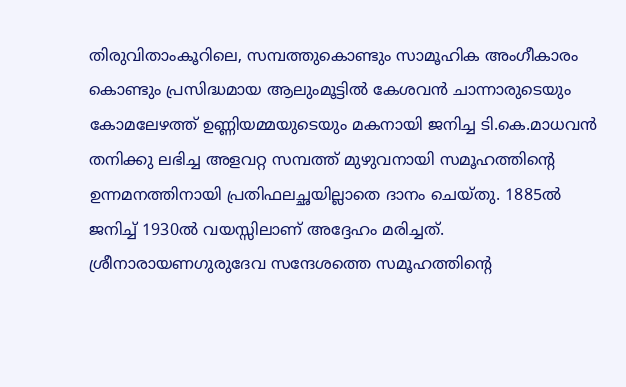തിരുവിതാംകൂറിലെ, സമ്പത്തുകൊണ്ടും സാമൂഹിക അംഗീകാരം കൊണ്ടും പ്രസിദ്ധമായ ആലുംമൂട്ടില്‍ കേശവന്‍ ചാന്നാരുടെയും കോമലേഴത്ത് ഉണ്ണിയമ്മയുടെയും മകനായി ജനിച്ച ടി.കെ.മാധവന്‍ തനിക്കു ലഭിച്ച അളവറ്റ സമ്പത്ത് മുഴുവനായി സമൂഹത്തിന്റെ ഉന്നമനത്തിനായി പ്രതിഫലച്ഛയില്ലാതെ ദാനം ചെയ്തു. 1885ല്‍ ജനിച്ച് 1930ല്‍ വയസ്സിലാണ് അദ്ദേഹം മരിച്ചത്. ശ്രീനാരായണഗുരുദേവ സന്ദേശത്തെ സമൂഹത്തിന്റെ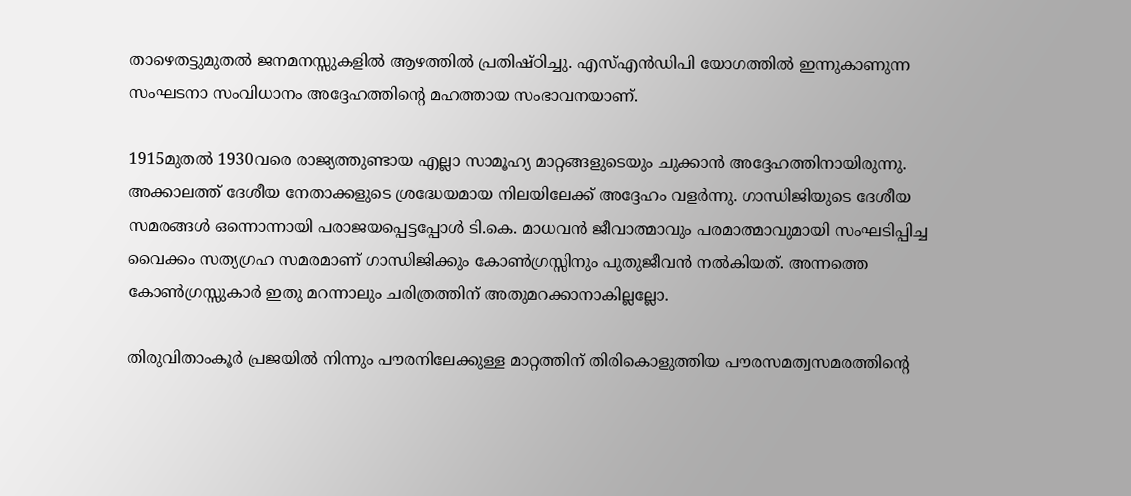താഴെതട്ടുമുതല്‍ ജനമനസ്സുകളില്‍ ആഴത്തില്‍ പ്രതിഷ്ഠിച്ചു. എസ്എന്‍ഡിപി യോഗത്തില്‍ ഇന്നുകാണുന്ന സംഘടനാ സംവിധാനം അദ്ദേഹത്തിന്റെ മഹത്തായ സംഭാവനയാണ്.

1915മുതല്‍ 1930വരെ രാജ്യത്തുണ്ടായ എല്ലാ സാമൂഹ്യ മാറ്റങ്ങളുടെയും ചുക്കാന്‍ അദ്ദേഹത്തിനായിരുന്നു. അക്കാലത്ത് ദേശീയ നേതാക്കളുടെ ശ്രദ്ധേയമായ നിലയിലേക്ക് അദ്ദേഹം വളര്‍ന്നു. ഗാന്ധിജിയുടെ ദേശീയ സമരങ്ങള്‍ ഒന്നൊന്നായി പരാജയപ്പെട്ടപ്പോള്‍ ടി.കെ. മാധവന്‍ ജീവാത്മാവും പരമാത്മാവുമായി സംഘടിപ്പിച്ച വൈക്കം സത്യഗ്രഹ സമരമാണ് ഗാന്ധിജിക്കും കോണ്‍ഗ്രസ്സിനും പുതുജീവന്‍ നല്‍കിയത്. അന്നത്തെ കോണ്‍ഗ്രസ്സുകാര്‍ ഇതു മറന്നാലും ചരിത്രത്തിന് അതുമറക്കാനാകില്ലല്ലോ.

തിരുവിതാംകൂര്‍ പ്രജയില്‍ നിന്നും പൗരനിലേക്കുള്ള മാറ്റത്തിന് തിരികൊളുത്തിയ പൗരസമത്വസമരത്തിന്റെ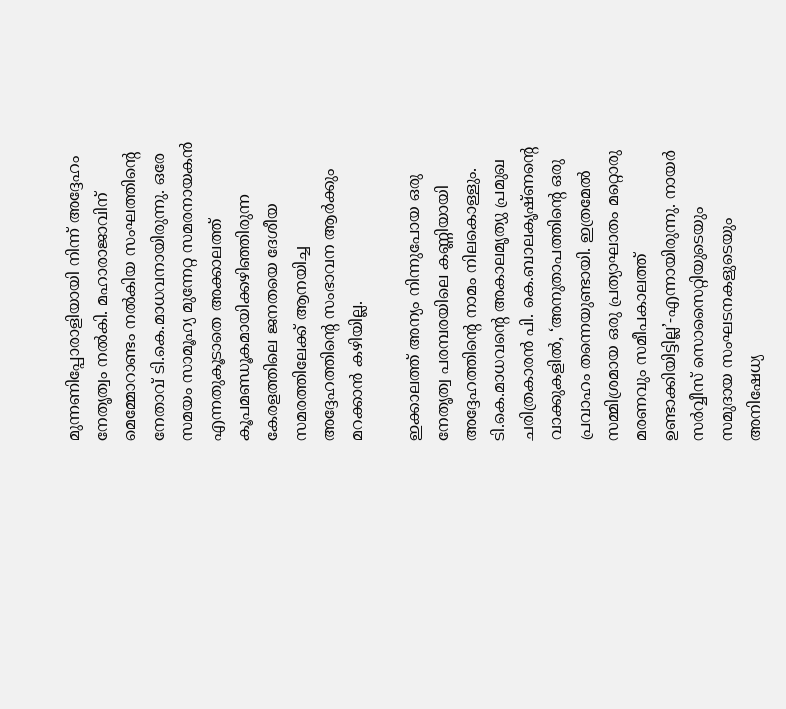മുന്നണിപ്പോരാളിയായി നിന്ന് അദ്ദേഹം നേതൃത്വം നല്‍കി. മഹാരാജാവിന് മെമ്മോറാണ്ടം നല്‍കിയ സംഘത്തിന്റെ നേതാവ് ടി.കെ.മാധവനായിരുന്നു. ഒരേ സമയം സാമൂഹ്യ മുന്നേറ്റ സമരനായകന്‍ എന്നതുകൂടാതെ അക്കാലത്ത് കൂപമണ്ഡൂകമായിക്കഴിഞ്ഞിരുന്ന കേരളത്തിലെ ജനതയെ ദേശീയ സമരത്തിലേക്ക് ആനയിച്ച അദ്ദേഹത്തിന്റെ സംഭാവന ആര്‍ക്കും മറക്കാന്‍ കഴിയില്ല.

ഇക്കാലത്ത് അന്യം നിന്നുപോയ ഒരു നേതൃത്വ പരമ്പരയിലെ കണ്ണിയായി അദ്ദേഹത്തിന്റെ നാമം നിലകൊള്ളും. ടി.കെ.മാധവന്റെ അകാലമൃത്യു പ്രമുഖ ചരിത്രകാരന്‍ പി. കെ.ബാലകൃഷ്ണന്റെ വാക്കുകളില്‍, ‘അനുതാപത്തിന്റെ ഒരു പ്രവാഹം തന്നെയുണ്ടായി. ഇത്രമേല്‍ സമ്മിശ്രമായ ഒരു പ്രത്യാഘാതം മറ്റൊരു മരണവും സമീപകാലത്ത് ഉണ്ടാക്കിയിട്ടില്ല’-എന്നായിരുന്നു. നായര്‍ സര്‍വ്വീസ് സൊസൈറ്റിയുടെയും സമുദായ സംഘടനകളുടെയും അനിഷേധ്യ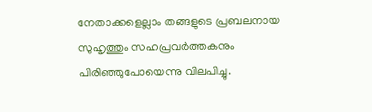നേതാക്കളെല്ലാം തങ്ങളുടെ പ്രബലനായ സുഹൃത്തും സഹപ്രവര്‍ത്തകനും പിരിഞ്ഞുപോയെന്നു വിലപിച്ചു.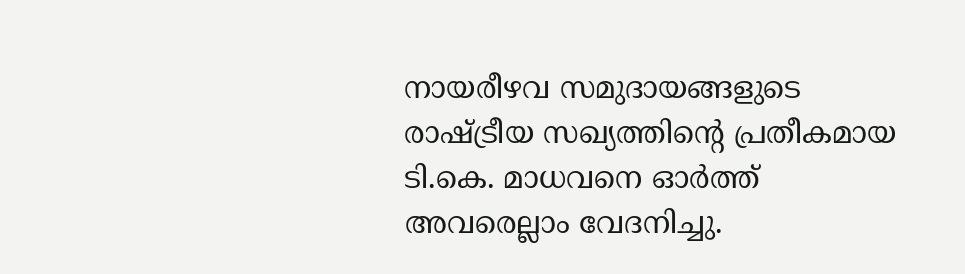നായരീഴവ സമുദായങ്ങളുടെ രാഷ്‌ട്രീയ സഖ്യത്തിന്റെ പ്രതീകമായ ടി.കെ. മാധവനെ ഓര്‍ത്ത് അവരെല്ലാം വേദനിച്ചു.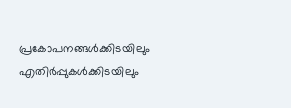പ്രകോപനങ്ങള്‍ക്കിടയിലും എതിര്‍പ്പുകള്‍ക്കിടയിലും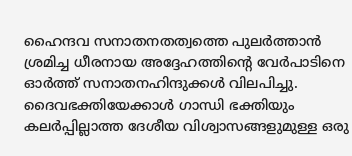ഹൈന്ദവ സനാതനതത്വത്തെ പുലര്‍ത്താന്‍ ശ്രമിച്ച ധീരനായ അദ്ദേഹത്തിന്റെ വേര്‍പാടിനെ ഓര്‍ത്ത് സനാതനഹിന്ദുക്കള്‍ വിലപിച്ചു. ദൈവഭക്തിയേക്കാള്‍ ഗാന്ധി ഭക്തിയും കലര്‍പ്പില്ലാത്ത ദേശീയ വിശ്വാസങ്ങളുമുള്ള ഒരു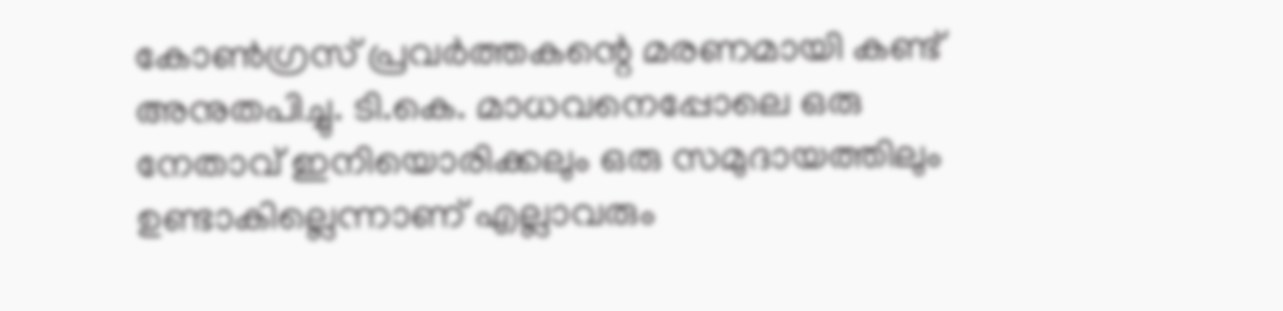കോണ്‍ഗ്രസ് പ്രവര്‍ത്തകന്റെ മരണമായി കണ്ട് അനുതപിച്ചു. ടി.കെ. മാധവനെപ്പോലെ ഒരു നേതാവ് ഇനിയൊരിക്കലും ഒരു സമുദായത്തിലും ഉണ്ടാകില്ലെന്നാണ് എല്ലാവരും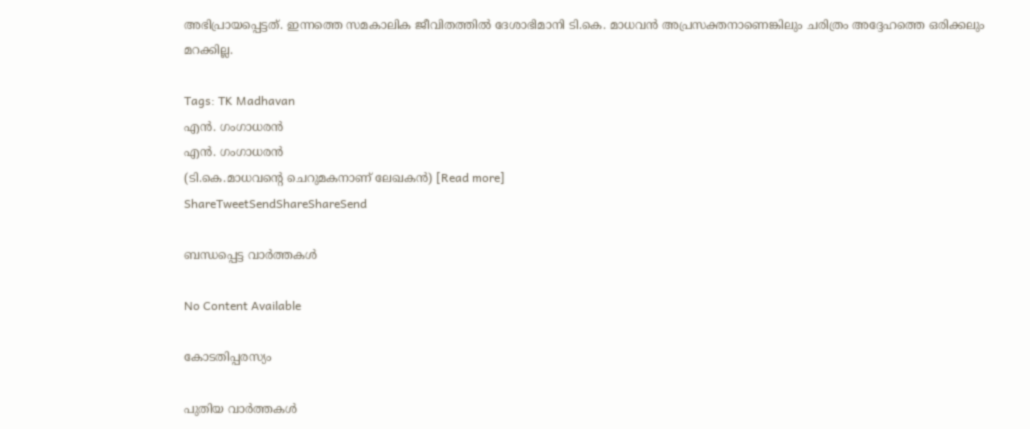അഭിപ്രായപ്പെട്ടത്. ഇന്നത്തെ സമകാലിക ജീവിതത്തില്‍ ദേശാഭിമാനി ടി.കെ. മാധവന്‍ അപ്രസക്തനാണെങ്കിലും ചരിത്രം അദ്ദേഹത്തെ ഒരിക്കലും മറക്കില്ല.

Tags: TK Madhavan
എന്‍. ഗംഗാധരന്‍
എന്‍. ഗംഗാധരന്‍
(ടി.കെ.മാധവന്റെ ചെറുമകനാണ് ലേഖകന്‍) [Read more]
ShareTweetSendShareShareSend

ബന്ധപ്പെട്ട വാര്‍ത്തകള്‍

No Content Available

കോടതിപ്പരസ്യം

പുതിയ വാര്‍ത്തകള്‍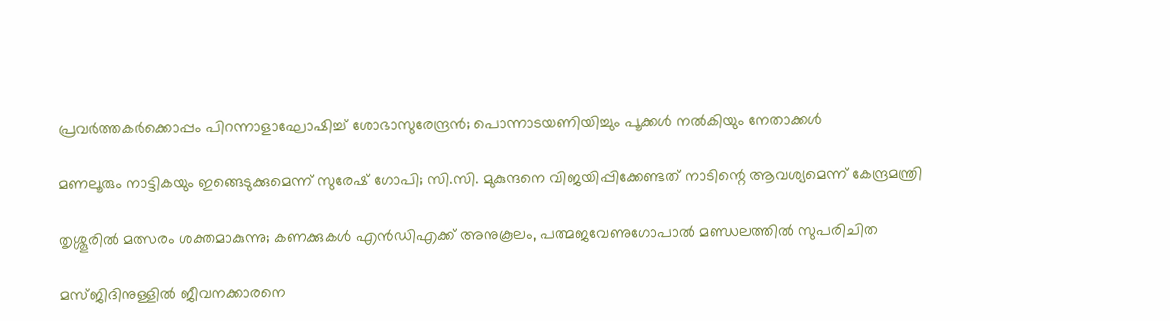പ്രവര്‍ത്തകര്‍ക്കൊപ്പം പിറന്നാളാഘോഷിച്ച് ശോഭാസുരേന്ദ്രന്‍; പൊന്നാടയണിയിച്ചും പൂക്കള്‍ നല്‍കിയും നേതാക്കൾ

മണലൂരും നാട്ടികയും ഇങ്ങെടുക്കുമെന്ന് സുരേഷ് ഗോപി; സി.സി. മുകുന്ദനെ വിജയിപ്പിക്കേണ്ടത് നാടിന്റെ ആവശ്യമെന്ന് കേന്ദ്രമന്ത്രി

തൃശ്ശൂരില്‍ മത്സരം ശക്തമാകുന്നു; കണക്കുകള്‍ എന്‍ഡിഎക്ക് അനുകൂലം, പത്മജവേണുഗോപാൽ മണ്ഡലത്തിൽ സുപരിചിത

മസ്ജിദിനുള്ളിൽ ജീവനക്കാരനെ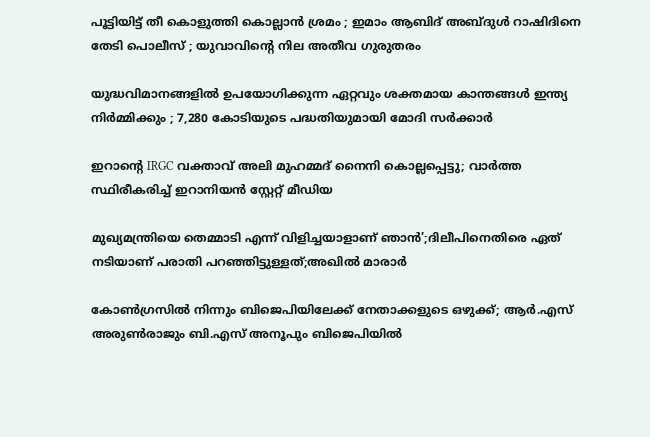പൂട്ടിയിട്ട് തീ കൊളുത്തി കൊല്ലാൻ ശ്രമം ; ഇമാം ആബിദ് അബ്ദുൾ റാഷിദിനെ തേടി പൊലീസ് ; യുവാവിന്റെ നില അതീവ ഗുരുതരം

യുദ്ധവിമാനങ്ങളിൽ ഉപയോഗിക്കുന്ന ഏറ്റവും ശക്തമായ കാന്തങ്ങൾ ഇന്ത്യ നിർമ്മിക്കും ; 7,280 കോടിയുടെ പദ്ധതിയുമായി മോദി സർക്കാർ

ഇറാന്റെ IRGC വക്താവ് അലി മുഹമ്മദ് നൈനി കൊല്ലപ്പെട്ടു; വാർത്ത സ്ഥിരീകരിച്ച് ഇറാനിയൻ സ്റ്റേറ്റ് മീഡിയ

മുഖ്യമന്ത്രിയെ തെമ്മാടി എന്ന് വിളിച്ചയാളാണ് ഞാൻ’;ദിലീപിനെതിരെ ഏത് നടിയാണ് പരാതി പറഞ്ഞിട്ടുള്ളത്;അഖിൽ മാരാർ

കോൺഗ്രസിൽ നിന്നും ബിജെപിയിലേക്ക് നേതാക്കളുടെ ഒഴുക്ക്; ആർ.എസ് അരുൺരാജും ബി.എസ് അനൂപും ബിജെപിയിൽ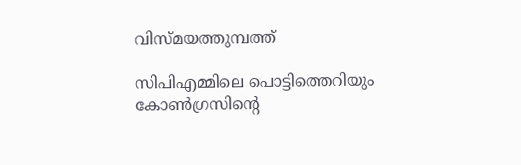വിസ്മയത്തുമ്പത്ത്

സിപിഎമ്മിലെ പൊട്ടിത്തെറിയും കോണ്‍ഗ്രസിന്റെ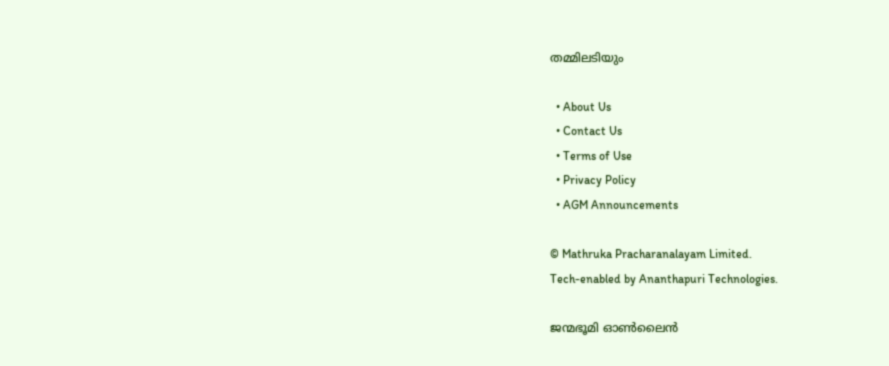തമ്മിലടിയും

  • About Us
  • Contact Us
  • Terms of Use
  • Privacy Policy
  • AGM Announcements

© Mathruka Pracharanalayam Limited.
Tech-enabled by Ananthapuri Technologies.

ജന്മഭൂമി ഓണ്‍ലൈന്‍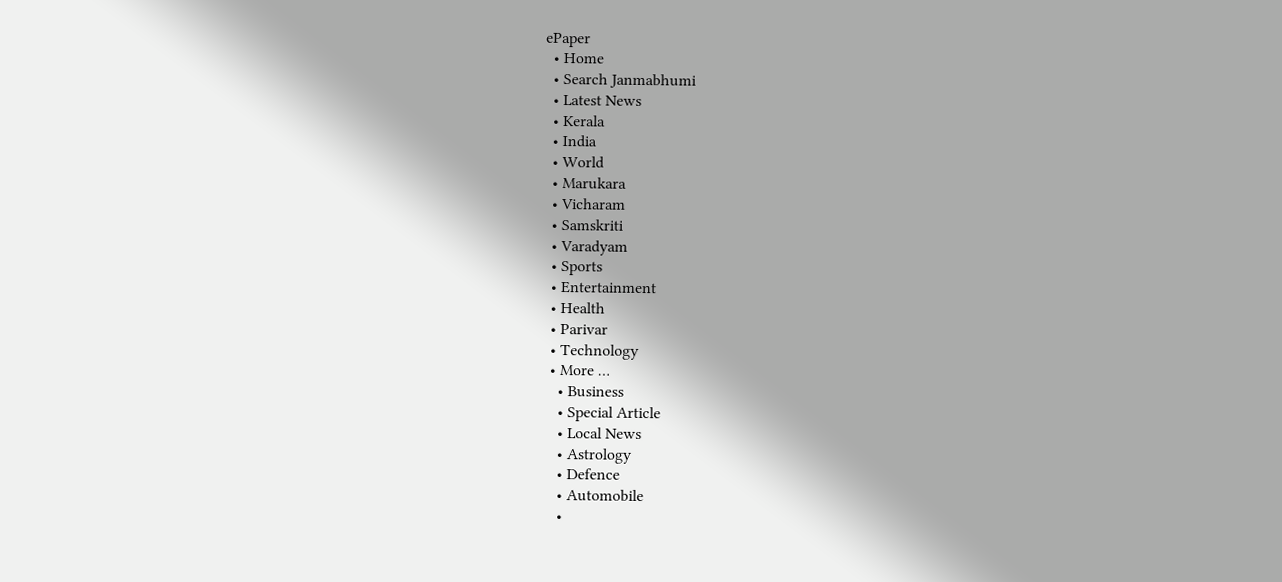ePaper
  • Home
  • Search Janmabhumi
  • Latest News
  • Kerala
  • India
  • World
  • Marukara
  • Vicharam
  • Samskriti
  • Varadyam
  • Sports
  • Entertainment
  • Health
  • Parivar
  • Technology
  • More …
    • Business
    • Special Article
    • Local News
    • Astrology
    • Defence
    • Automobile
    •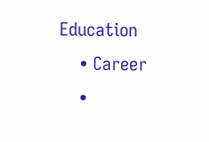Education
    • Career
    •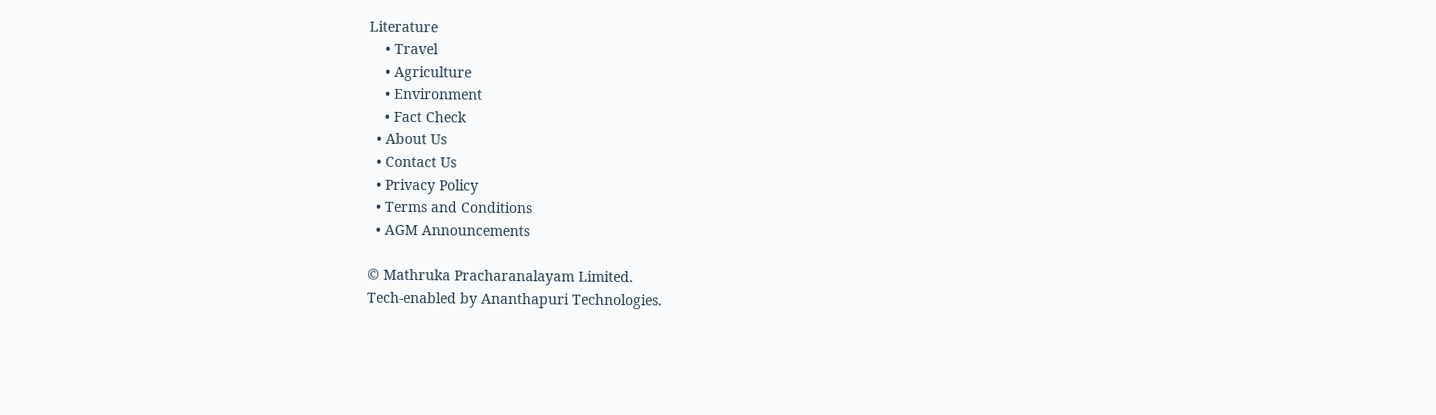Literature
    • Travel
    • Agriculture
    • Environment
    • Fact Check
  • About Us
  • Contact Us
  • Privacy Policy
  • Terms and Conditions
  • AGM Announcements

© Mathruka Pracharanalayam Limited.
Tech-enabled by Ananthapuri Technologies.